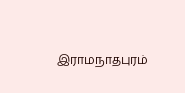இராமநாதபுரம்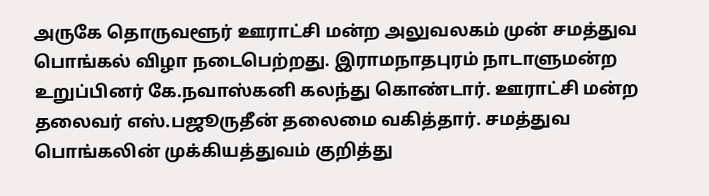அருகே தொருவளூர் ஊராட்சி மன்ற அலுவலகம் முன் சமத்துவ பொங்கல் விழா நடைபெற்றது. இராமநாதபுரம் நாடாளுமன்ற உறுப்பினர் கே.நவாஸ்கனி கலந்து கொண்டார். ஊராட்சி மன்ற தலைவர் எஸ்.பஜூருதீன் தலைமை வகித்தார். சமத்துவ பொங்கலின் முக்கியத்துவம் குறித்து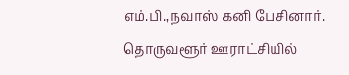எம்.பி.,நவாஸ் கனி பேசினார்.
தொருவளூர் ஊராட்சியில்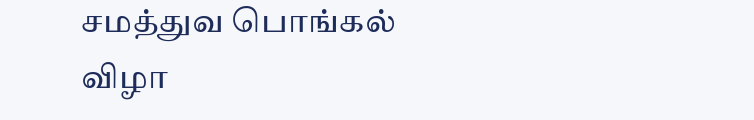சமத்துவ பொங்கல் விழா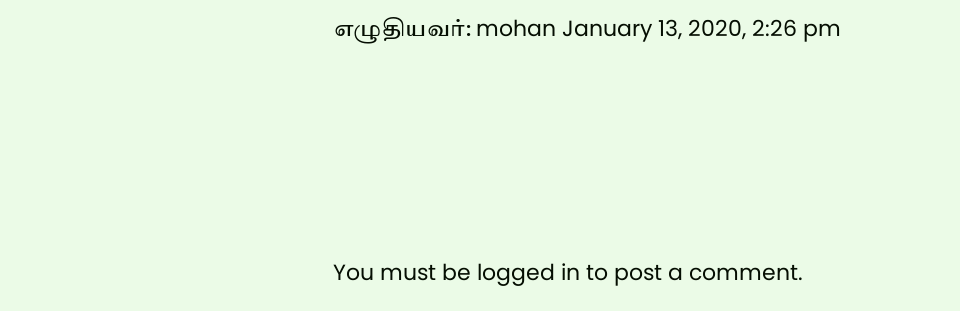எழுதியவர்: mohan January 13, 2020, 2:26 pm




You must be logged in to post a comment.